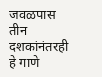जवळपास तीन दशकांनंतरही हे गाणे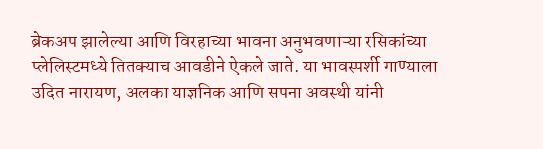ब्रेकअप झालेल्या आणि विरहाच्या भावना अनुभवणाऱ्या रसिकांच्या प्लेलिस्टमध्ये तितक्याच आवडीने ऐकले जाते. या भावस्पर्शी गाण्याला उदित नारायण, अलका याज्ञनिक आणि सपना अवस्थी यांनी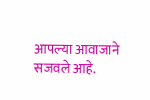आपल्या आवाजाने सजवले आहे.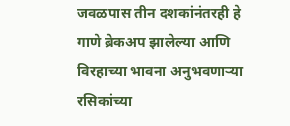जवळपास तीन दशकांनंतरही हे गाणे ब्रेकअप झालेल्या आणि विरहाच्या भावना अनुभवणाऱ्या रसिकांच्या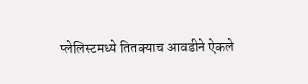प्लेलिस्टमध्ये तितक्याच आवडीने ऐकले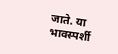जाते. या भावस्पर्शी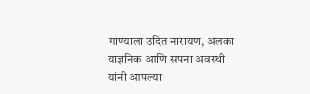गाण्याला उदित नारायण, अलका याज्ञनिक आणि सपना अवस्थी यांनी आपल्या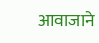आवाजाने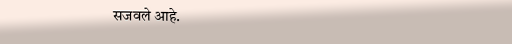सजवले आहे.